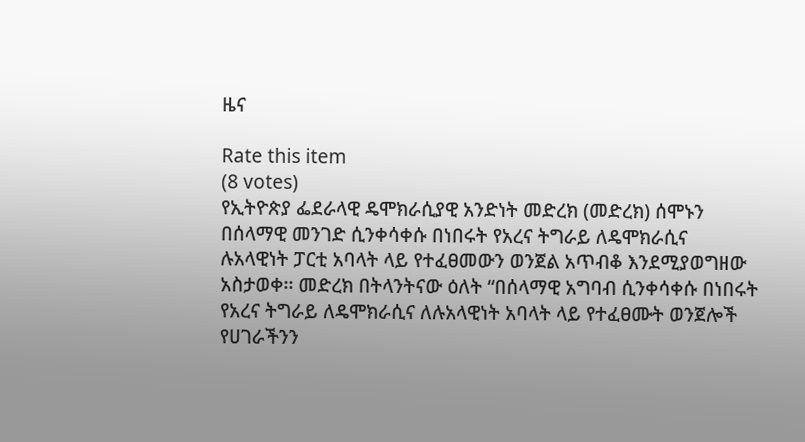ዜና

Rate this item
(8 votes)
የኢትዮጵያ ፌደራላዊ ዴሞክራሲያዊ አንድነት መድረክ (መድረክ) ሰሞኑን በሰላማዊ መንገድ ሲንቀሳቀሱ በነበሩት የአረና ትግራይ ለዴሞክራሲና ሉአላዊነት ፓርቲ አባላት ላይ የተፈፀመውን ወንጀል አጥብቆ እንደሚያወግዘው አስታወቀ፡፡ መድረክ በትላንትናው ዕለት “በሰላማዊ አግባብ ሲንቀሳቀሱ በነበሩት የአረና ትግራይ ለዴሞክራሲና ለሉአላዊነት አባላት ላይ የተፈፀሙት ወንጀሎች የሀገራችንን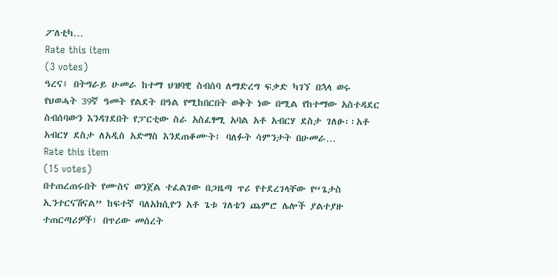ፖለቲካ…
Rate this item
(3 votes)
ዓረና፤ በትግራይ ሁመራ ከተማ ህዝባዊ ስብሰባ ለማድረግ ፍቃድ ካገኘ በኋላ ወሩ የህወሓት 39ኛ ዓመት የልደት በዓል የሚከበርበት ወቅት ነው በሚል የከተማው አስተዳደር ስብሰባውን እንዳገደበት የፓርቲው ስራ አስፈፃሚ አባል አቶ አብርሃ ደስታ ገለፁ፡፡አቶ አብርሃ ደስታ ለአዲስ አድማስ እንደጠቆሙት፤ ባለፉት ሳምንታት በሁመራ…
Rate this item
(15 votes)
በተጠረጠሩበት የሙስና ወንጀል ተፈልገው በጋዜጣ ጥሪ የተደረገላቸው የ“ጌታስ ኢንተርናሽናል” ከፍተኛ ባለአክሲዮን አቶ ጌቱ ገለቴን ጨምሮ ሌሎች ያልተያዙ ተጠርጣሪዎች፣ በጥሪው መሰረት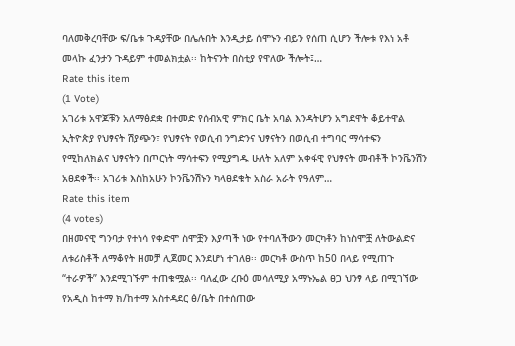ባለመቅረባቸው ፍ/ቤቱ ጉዳያቸው በሌሉበት እንዲታይ ሰሞኑን ብይን የሰጠ ሲሆን ችሎቱ የእነ አቶ መላኩ ፈንታን ጉዳይም ተመልክቷል፡፡ ከትናንት በስቲያ የዋለው ችሎት፤…
Rate this item
(1 Vote)
አገሪቱ አዋጆቹን አለማፅደቋ በተመድ የሰብአዊ ምክር ቤት አባል እንዳትሆን አግደዋት ቆይተዋል ኢትዮጵያ የህፃናት ሽያጭን፣ የህፃናት የወሲብ ንግድንና ህፃናትን በወሲብ ተግባር ማሳተፍን የሚከለክልና ህፃናትን በጦርነት ማሳተፍን የሚያግዱ ሁለት አለም አቀፋዊ የህፃናት መብቶች ኮንቬንሽን አፀደቀች፡፡ አገሪቱ እስከአሁን ኮንቬንሽኑን ካላፀደቁት አስራ አራት የዓለም…
Rate this item
(4 votes)
በዘመናዊ ግንባታ የተነሳ የቀድሞ ስሞቿን እያጣች ነው የተባለችውን መርካቶን ከነስሞቿ ለትውልድና ለቱሪስቶች ለማቆየት ዘመቻ ሊጀመር እንደሆነ ተገለፀ፡፡ መርካቶ ውስጥ ከ50 በላይ የሚጠጉ “ተራዎች” እንደሚገኙም ተጠቁሟል፡፡ ባለፈው ረቡዕ መሳለሚያ አማኑኤል ፀጋ ህንፃ ላይ በሚገኘው የአዲስ ከተማ ክ/ከተማ አስተዳደር ፅ/ቤት በተሰጠው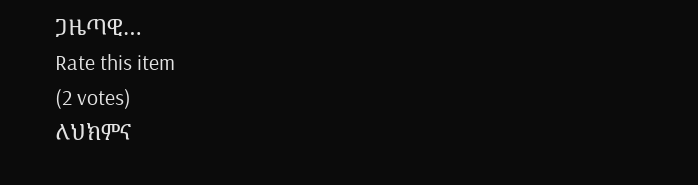ጋዜጣዊ…
Rate this item
(2 votes)
ለህክምና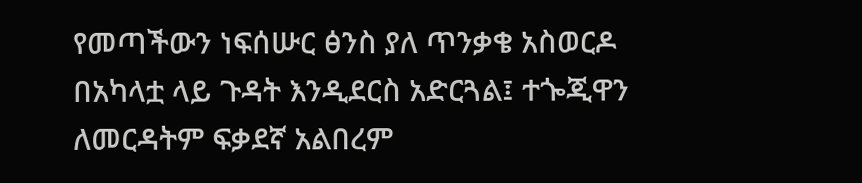የመጣችውን ነፍሰሡር ፅንስ ያለ ጥንቃቄ አስወርዶ በአካላቷ ላይ ጉዳት እንዲደርስ አድርጓል፤ ተጐጂዋን ለመርዳትም ፍቃደኛ አልበረም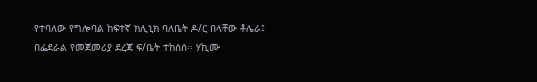የተባለው የግሎባል ከፍተኛ ክሊኒክ ባለቤት ዶ/ር በላቸው ቶሌራ፤ በፌደራል የመጀመሪያ ደረጃ ፍ/ቤት ተከሰሰ፡፡ ሃኪሙ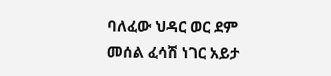ባለፈው ህዳር ወር ደም መሰል ፈሳሽ ነገር አይታ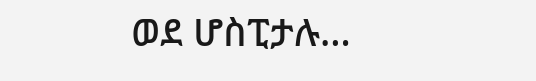ወደ ሆስፒታሉ…